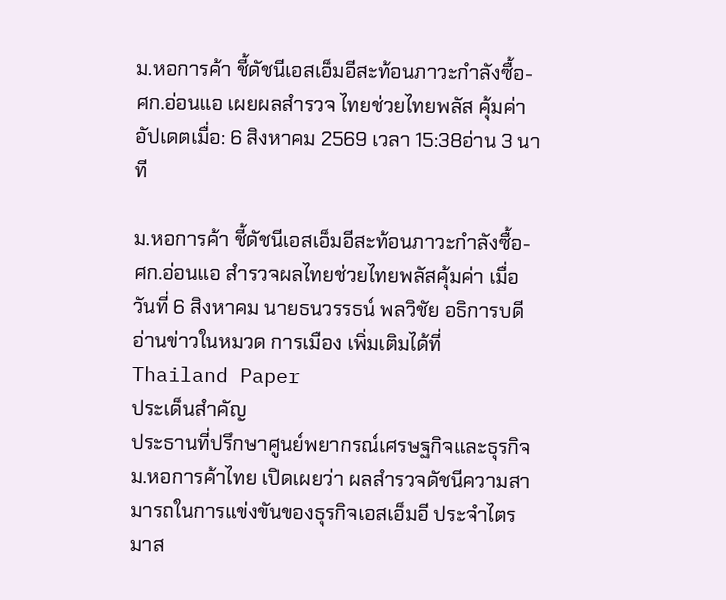ม.หอการค้า ชี้ดัชนีเอสเอ็มอีสะท้อนภาวะกำลังซื้อ-ศก.อ่อนแอ เผยผลสำรวจ ไทยช่วยไทยพลัส คุ้มค่า
อัปเดตเมื่อ: 6 สิงหาคม 2569 เวลา 15:38อ่าน 3 นาที

ม.หอการค้า ชี้ดัชนีเอสเอ็มอีสะท้อนภาวะกำลังซื้อ-ศก.อ่อนแอ สำรวจผลไทยช่วยไทยพลัสคุ้มค่า เมื่อวันที่ 6 สิงหาคม นายธนวรรธน์ พลวิชัย อธิการบดี
อ่านข่าวในหมวด การเมือง เพิ่มเติมได้ที่ Thailand Paper
ประเด็นสำคัญ
ประธานที่ปรึกษาศูนย์พยากรณ์เศรษฐกิจและธุรกิจ ม.หอการค้าไทย เปิดเผยว่า ผลสำรวจดัชนีความสามารถในการแข่งขันของธุรกิจเอสเอ็มอี ประจำไตรมาส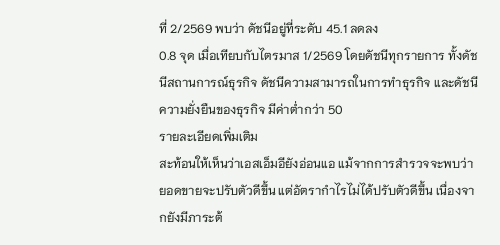ที่ 2/2569 พบว่า ดัชนีอยู่ที่ระดับ 45.1 ลดลง
0.8 จุด เมื่อเทียบกับไตรมาส 1/2569 โดยดัชนีทุกรายการ ทั้งดัชนีสถานการณ์ธุรกิจ ดัชนีความสามารถในการทำธุรกิจ และดัชนีความยั่งยืนของธุรกิจ มีค่าต่ำกว่า 50
รายละเอียดเพิ่มเติม
สะท้อนให้เห็นว่าเอสเอ็มอียังอ่อนแอ แม้จากการสำรวจจะพบว่ายอดขายจะปรับตัวดีขึ้น แต่อัตรากำไรไม่ได้ปรับตัวดีขึ้น เนื่องจากยังมีภาระต้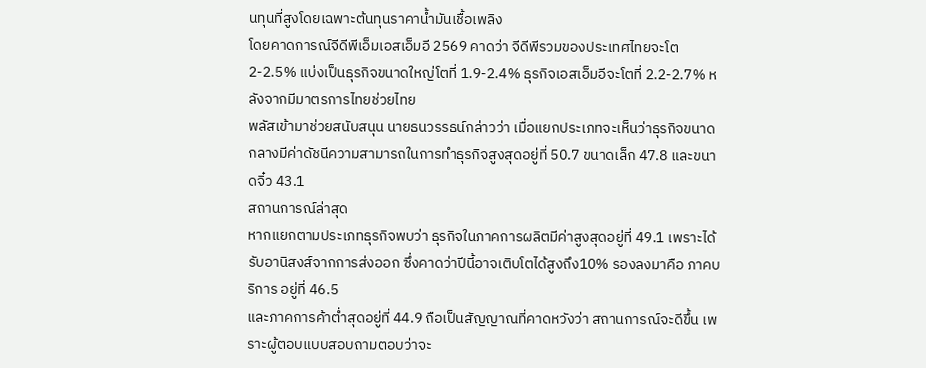นทุนที่สูงโดยเฉพาะต้นทุนราคาน้ำมันเชื้อเพลิง
โดยคาดการณ์จีดีพีเอ็มเอสเอ็มอี 2569 คาดว่า จีดีพีรวมของประเทศไทยจะโต 2-2.5% แบ่งเป็นธุรกิจขนาดใหญ่โตที่ 1.9-2.4% ธุรกิจเอสเอ็มอีจะโตที่ 2.2-2.7% หลังจากมีมาตรการไทยช่วยไทย
พลัสเข้ามาช่วยสนับสนุน นายธนวรรธน์กล่าวว่า เมื่อแยกประเภทจะเห็นว่าธุรกิจขนาดกลางมีค่าดัชนีความสามารถในการทำธุรกิจสูงสุดอยู่ที่ 50.7 ขนาดเล็ก 47.8 และขนาดจิ๋ว 43.1
สถานการณ์ล่าสุด
หากแยกตามประเภทธุรกิจพบว่า ธุรกิจในภาคการผลิตมีค่าสูงสุดอยู่ที่ 49.1 เพราะได้รับอานิสงส์จากการส่งออก ซึ่งคาดว่าปีนี้อาจเติบโตได้สูงถึง10% รองลงมาคือ ภาคบริการ อยู่ที่ 46.5
และภาคการค้าต่ำสุดอยู่ที่ 44.9 ถือเป็นสัญญาณที่คาดหวังว่า สถานการณ์จะดีขึ้น เพราะผู้ตอบแบบสอบถามตอบว่าจะ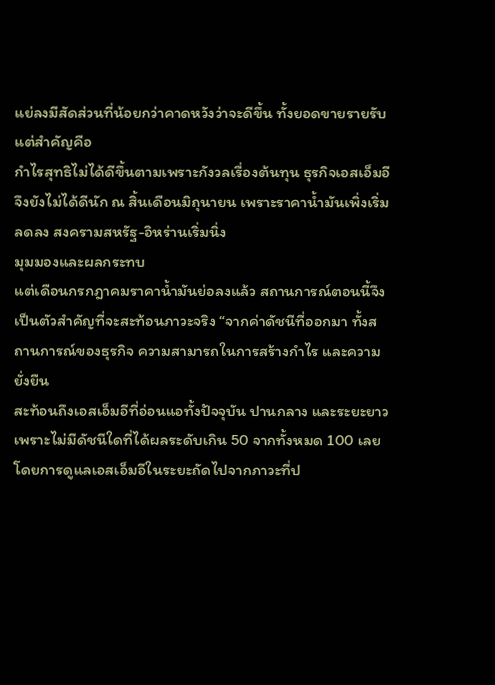แย่ลงมีสัดส่วนที่น้อยกว่าคาดหวังว่าจะดีขึ้น ทั้งยอดขายรายรับ แต่สำคัญคือ
กำไรสุทธิไม่ได้ดีขึ้นตามเพราะกังวลเรื่องต้นทุน ธุรกิจเอสเอ็มอีจึงยังไม่ได้ดีนัก ณ สิ้นเดือนมิถุนายน เพราะราคาน้ำมันเพิ่งเริ่มลดลง สงครามสหรัฐ-อิหร่านเริ่มนิ่ง
มุมมองและผลกระทบ
แต่เดือนกรกฎาคมราคาน้ำมันย่อลงแล้ว สถานการณ์ตอนนี้จึงเป็นตัวสำคัญที่จะสะท้อนภาวะจริง “จากค่าดัชนีที่ออกมา ทั้งสถานการณ์ของธุรกิจ ความสามารถในการสร้างกำไร และความยั่งยืน
สะท้อนถึงเอสเอ็มอีที่อ่อนแอทั้งปัจจุบัน ปานกลาง และระยะยาว เพราะไม่มีดัชนีใดที่ได้ผลระดับเกิน 50 จากทั้งหมด 100 เลย โดยการดูแลเอสเอ็มอีในระยะถัดไปจากภาวะที่ป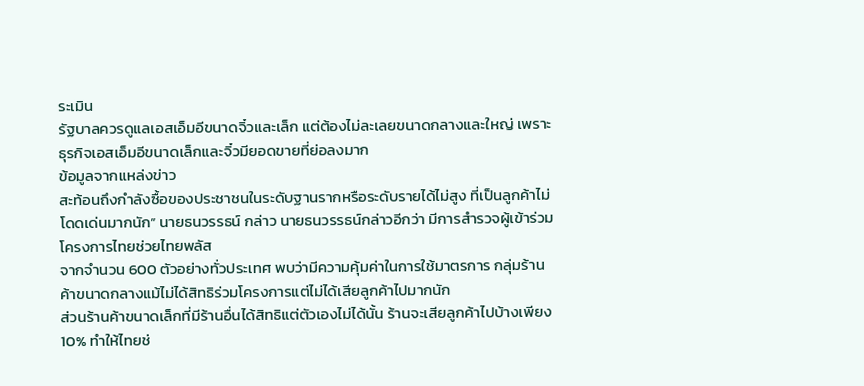ระเมิน
รัฐบาลควรดูแลเอสเอ็มอีขนาดจิ๋วและเล็ก แต่ต้องไม่ละเลยขนาดกลางและใหญ่ เพราะธุรกิจเอสเอ็มอีขนาดเล็กและจิ๋วมียอดขายที่ย่อลงมาก
ข้อมูลจากแหล่งข่าว
สะท้อนถึงกำลังซื้อของประชาชนในระดับฐานรากหรือระดับรายได้ไม่สูง ที่เป็นลูกค้าไม่โดดเด่นมากนัก” นายธนวรรธน์ กล่าว นายธนวรรธน์กล่าวอีกว่า มีการสำรวจผู้เข้าร่วมโครงการไทยช่วยไทยพลัส
จากจำนวน 600 ตัวอย่างทั่วประเทศ พบว่ามีความคุ้มค่าในการใช้มาตรการ กลุ่มร้านค้าขนาดกลางแม้ไม่ได้สิทธิร่วมโครงการแต่ไม่ได้เสียลูกค้าไปมากนัก
ส่วนร้านค้าขนาดเล็กที่มีร้านอื่นได้สิทธิแต่ตัวเองไม่ได้นั้น ร้านจะเสียลูกค้าไปบ้างเพียง 10% ทำให้ไทยช่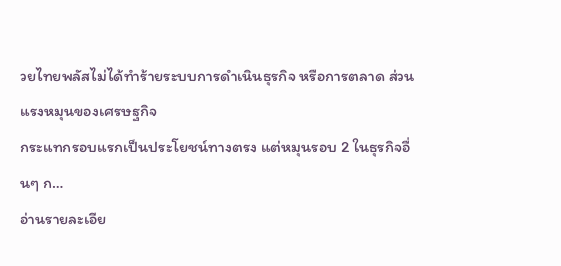วยไทยพลัสไม่ได้ทำร้ายระบบการดำเนินธุรกิจ หรือการตลาด ส่วนแรงหมุนของเศรษฐกิจ
กระแทกรอบแรกเป็นประโยชน์ทางตรง แต่หมุนรอบ 2 ในธุรกิจอื่นๆ ก…
อ่านรายละเอีย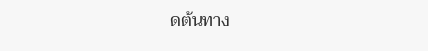ดต้นทาง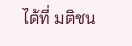ได้ที่ มติชน